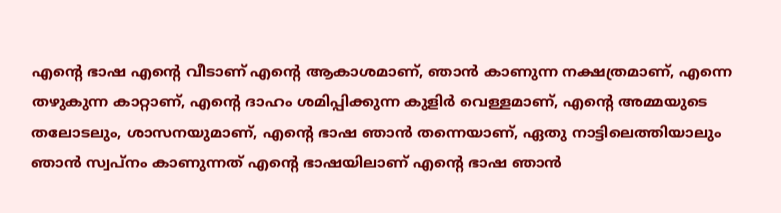എന്റെ ഭാഷ എന്റെ വീടാണ് എന്റെ ആകാശമാണ്, ഞാൻ കാണുന്ന നക്ഷത്രമാണ്, എന്നെ തഴുകുന്ന കാറ്റാണ്, എന്റെ ദാഹം ശമിപ്പിക്കുന്ന കുളിർ വെള്ളമാണ്, എന്റെ അമ്മയുടെ തലോടലും, ശാസനയുമാണ്, എന്റെ ഭാഷ ഞാൻ തന്നെയാണ്, ഏതു നാട്ടിലെത്തിയാലും ഞാൻ സ്വപ്നം കാണുന്നത് എന്റെ ഭാഷയിലാണ് എന്റെ ഭാഷ ഞാൻ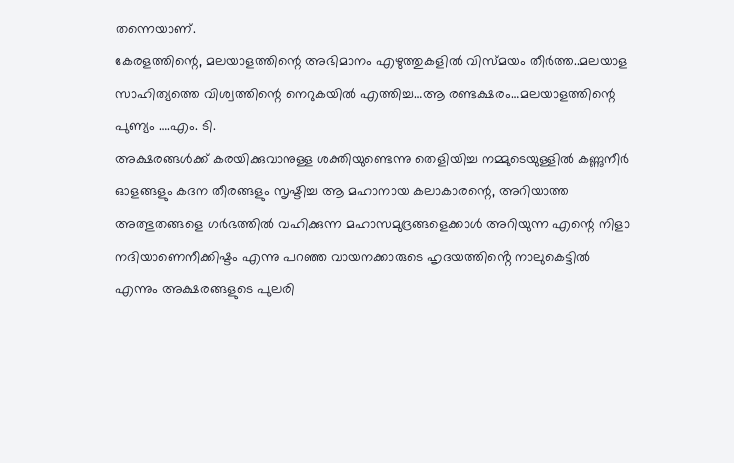തന്നെയാണ്.
കേരളത്തിന്റെ, മലയാളത്തിന്റെ അഭിമാനം എഴുത്തുകളിൽ വിസ്മയം തീർത്ത..മലയാള സാഹിത്യത്തെ വിശ്വത്തിന്റെ നെറുകയിൽ എത്തിച്ച…ആ രണ്ടക്ഷരം…മലയാളത്തിന്റെ പുണ്യം ….എം. ടി.
അക്ഷരങ്ങൾക്ക് കരയിക്കുവാനുള്ള ശക്തിയുണ്ടെന്നു തെളിയിച്ച നമ്മുടെയുള്ളിൽ കണ്ണുനീർ ഓളങ്ങളും കദന തീരങ്ങളും സൃഷ്ടിച്ച ആ മഹാനായ കലാകാരന്റെ, അറിയാത്ത അത്ഭുതങ്ങളെ ഗർഭത്തിൽ വഹിക്കുന്ന മഹാസമുദ്രങ്ങളെക്കാൾ അറിയുന്ന എന്റെ നിളാ നദിയാണെനീക്കിഷ്ടം എന്നു പറഞ്ഞ വായനക്കാരുടെ ഹൃദയത്തിൻ്റെ നാലുകെട്ടിൽ എന്നും അക്ഷരങ്ങളുടെ പുലരി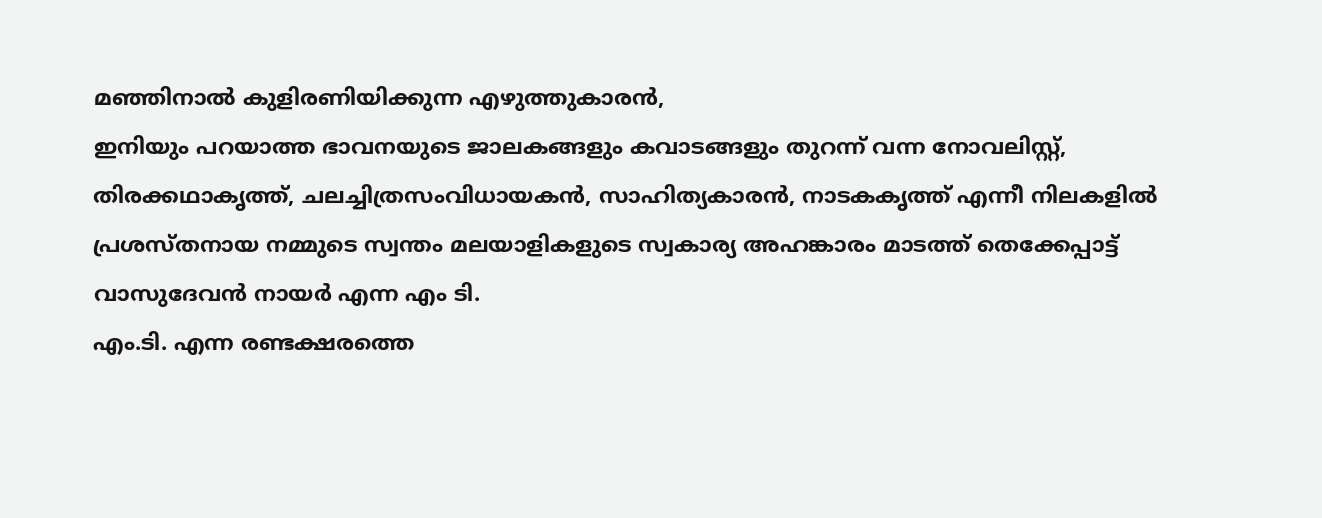മഞ്ഞിനാൽ കുളിരണിയിക്കുന്ന എഴുത്തുകാരൻ,
ഇനിയും പറയാത്ത ഭാവനയുടെ ജാലകങ്ങളും കവാടങ്ങളും തുറന്ന് വന്ന നോവലിസ്റ്റ്, തിരക്കഥാകൃത്ത്, ചലച്ചിത്രസംവിധായകൻ, സാഹിത്യകാരൻ, നാടകകൃത്ത് എന്നീ നിലകളിൽ പ്രശസ്തനായ നമ്മുടെ സ്വന്തം മലയാളികളുടെ സ്വകാര്യ അഹങ്കാരം മാടത്ത് തെക്കേപ്പാട്ട് വാസുദേവൻ നായർ എന്ന എം ടി.
എം.ടി. എന്ന രണ്ടക്ഷരത്തെ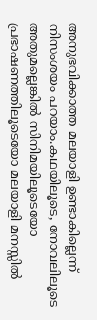അനുഭവിക്കാത്ത മലയാളി ഉണ്ടാകില്ലെന്ന് നിസംശയം പറയാം.കഥയിലൂടെ, നോവലിലൂടെ അതുമല്ലെങ്കിൽ സിനിമയിലൂടെയോ പ്രഭാഷണത്തിലൂടെയോ മലയാളി മനസ്സിൽ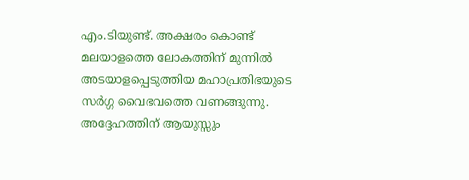എം.ടിയുണ്ട്. അക്ഷരം കൊണ്ട് മലയാളത്തെ ലോകത്തിന് മുന്നിൽ അടയാളപ്പെടുത്തിയ മഹാപ്രതിഭയുടെ സർഗ്ഗ വൈഭവത്തെ വണങ്ങുന്നു. അദ്ദേഹത്തിന് ആയുസ്സും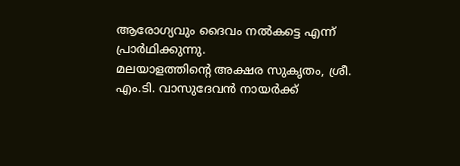ആരോഗ്യവും ദൈവം നൽകട്ടെ എന്ന് പ്രാർഥിക്കുന്നു.
മലയാളത്തിന്റെ അക്ഷര സുകൃതം, ശ്രീ. എം.ടി. വാസുദേവൻ നായർക്ക്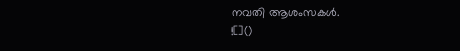നവതി ആശംസകൾ.
![]()